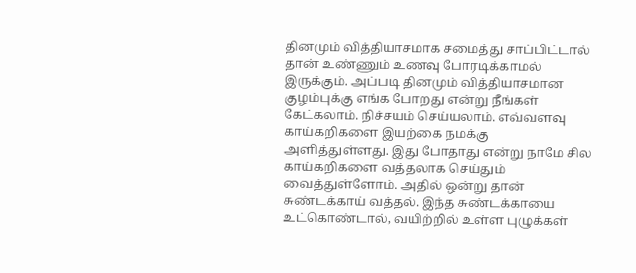தினமும் வித்தியாசமாக சமைத்து சாப்பிட்டால் தான் உண்ணும் உணவு போரடிக்காமல் இருக்கும். அப்படி தினமும் வித்தியாசமான குழம்புக்கு எங்க போறது என்று நீங்கள் கேட்கலாம். நிச்சயம் செய்யலாம். எவ்வளவு காய்கறிகளை இயற்கை நமக்கு அளித்துள்ளது. இது போதாது என்று நாமே சில காய்கறிகளை வத்தலாக செய்தும் வைத்துள்ளோம். அதில் ஒன்று தான் சுண்டக்காய் வத்தல். இந்த சுண்டக்காயை உட்கொண்டால், வயிற்றில் உள்ள புழுக்கள்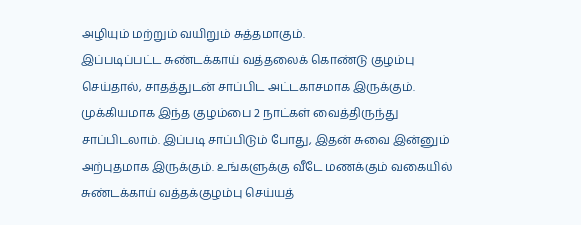அழியும் மற்றும் வயிறும் சுத்தமாகும்.
இப்படிப்பட்ட சுண்டக்காய் வத்தலைக் கொண்டு குழம்பு செய்தால், சாதத்துடன் சாப்பிட அட்டகாசமாக இருக்கும். முக்கியமாக இந்த குழம்பை 2 நாட்கள் வைத்திருந்து சாப்பிடலாம். இப்படி சாப்பிடும் போது, இதன் சுவை இன்னும் அற்புதமாக இருக்கும். உங்களுக்கு வீடே மணக்கும் வகையில் சுண்டக்காய் வத்தக்குழம்பு செய்யத்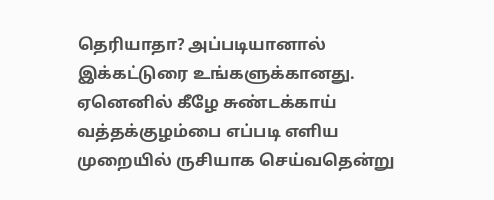தெரியாதா? அப்படியானால் இக்கட்டுரை உங்களுக்கானது. ஏனெனில் கீழே சுண்டக்காய் வத்தக்குழம்பை எப்படி எளிய முறையில் ருசியாக செய்வதென்று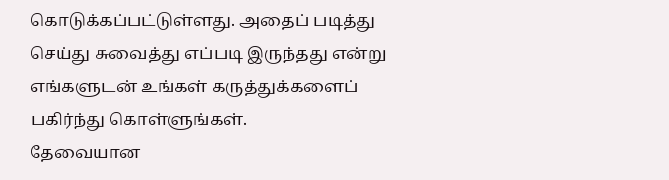கொடுக்கப்பட்டுள்ளது. அதைப் படித்து செய்து சுவைத்து எப்படி இருந்தது என்று எங்களுடன் உங்கள் கருத்துக்களைப் பகிர்ந்து கொள்ளுங்கள்.
தேவையான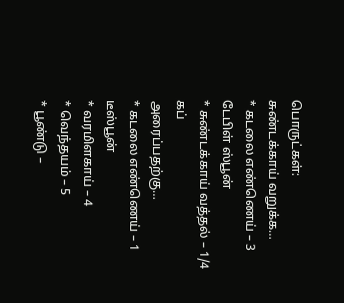பொருட்கள்:
சுண்டக்காய் வறுக்க…
* கடலை எண்ணெய் – 3 டேபிள் ஸ்பூன்
* சுண்டக்காய் வத்தல் – 1/4 கப்
அரைப்பதற்கு…
* கடலை எண்ணெய் – 1 டீஸ்பூன்
* வரமிளகாய் – 4
* வெந்தயம் – 5
* பூண்டு –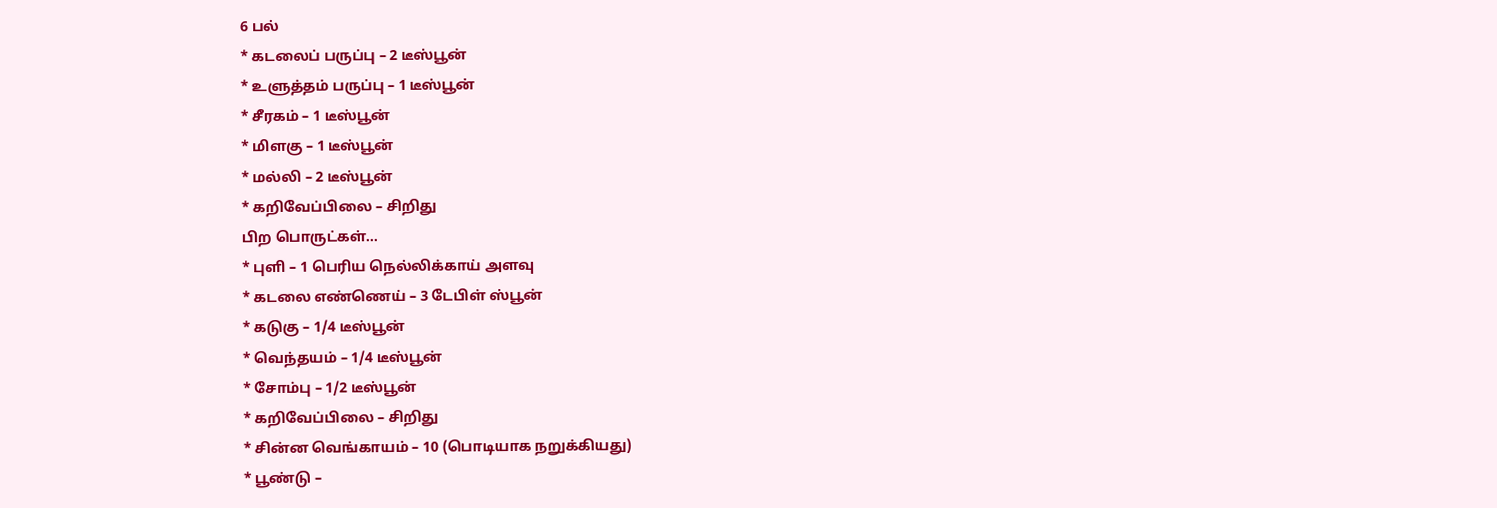6 பல்
* கடலைப் பருப்பு – 2 டீஸ்பூன்
* உளுத்தம் பருப்பு – 1 டீஸ்பூன்
* சீரகம் – 1 டீஸ்பூன்
* மிளகு – 1 டீஸ்பூன்
* மல்லி – 2 டீஸ்பூன்
* கறிவேப்பிலை – சிறிது
பிற பொருட்கள்…
* புளி – 1 பெரிய நெல்லிக்காய் அளவு
* கடலை எண்ணெய் – 3 டேபிள் ஸ்பூன்
* கடுகு – 1/4 டீஸ்பூன்
* வெந்தயம் – 1/4 டீஸ்பூன்
* சோம்பு – 1/2 டீஸ்பூன்
* கறிவேப்பிலை – சிறிது
* சின்ன வெங்காயம் – 10 (பொடியாக நறுக்கியது)
* பூண்டு –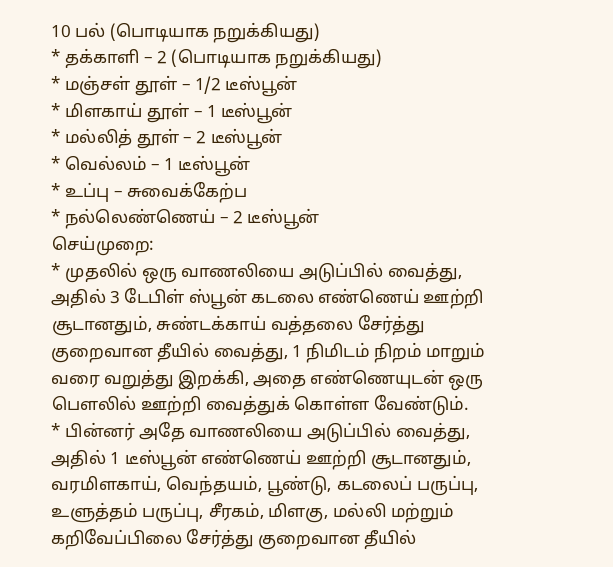10 பல் (பொடியாக நறுக்கியது)
* தக்காளி – 2 (பொடியாக நறுக்கியது)
* மஞ்சள் தூள் – 1/2 டீஸ்பூன்
* மிளகாய் தூள் – 1 டீஸ்பூன்
* மல்லித் தூள் – 2 டீஸ்பூன்
* வெல்லம் – 1 டீஸ்பூன்
* உப்பு – சுவைக்கேற்ப
* நல்லெண்ணெய் – 2 டீஸ்பூன்
செய்முறை:
* முதலில் ஒரு வாணலியை அடுப்பில் வைத்து, அதில் 3 டேபிள் ஸ்பூன் கடலை எண்ணெய் ஊற்றி சூடானதும், சுண்டக்காய் வத்தலை சேர்த்து குறைவான தீயில் வைத்து, 1 நிமிடம் நிறம் மாறும் வரை வறுத்து இறக்கி, அதை எண்ணெயுடன் ஒரு பௌலில் ஊற்றி வைத்துக் கொள்ள வேண்டும்.
* பின்னர் அதே வாணலியை அடுப்பில் வைத்து, அதில் 1 டீஸ்பூன் எண்ணெய் ஊற்றி சூடானதும், வரமிளகாய், வெந்தயம், பூண்டு, கடலைப் பருப்பு, உளுத்தம் பருப்பு, சீரகம், மிளகு, மல்லி மற்றும் கறிவேப்பிலை சேர்த்து குறைவான தீயில்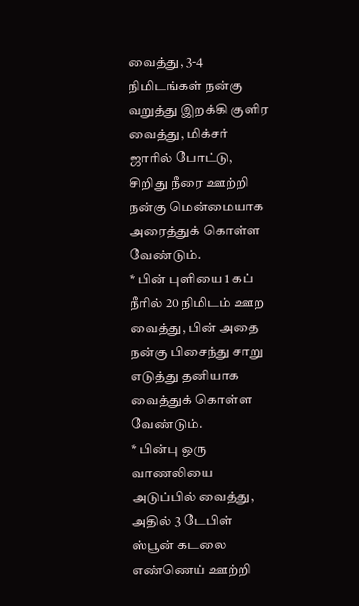வைத்து, 3-4 நிமிடங்கள் நன்கு வறுத்து இறக்கி குளிர வைத்து, மிக்சர் ஜாரில் போட்டு, சிறிது நீரை ஊற்றி நன்கு மென்மையாக அரைத்துக் கொள்ள வேண்டும்.
* பின் புளியை 1 கப் நீரில் 20 நிமிடம் ஊற வைத்து, பின் அதை நன்கு பிசைந்து சாறு எடுத்து தனியாக வைத்துக் கொள்ள வேண்டும்.
* பின்பு ஒரு வாணலியை அடுப்பில் வைத்து, அதில் 3 டேபிள் ஸ்பூன் கடலை எண்ணெய் ஊற்றி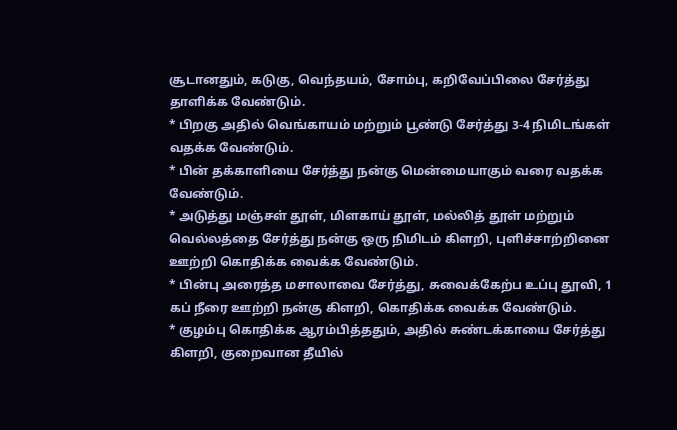சூடானதும், கடுகு, வெந்தயம், சோம்பு, கறிவேப்பிலை சேர்த்து தாளிக்க வேண்டும்.
* பிறகு அதில் வெங்காயம் மற்றும் பூண்டு சேர்த்து 3-4 நிமிடங்கள் வதக்க வேண்டும்.
* பின் தக்காளியை சேர்த்து நன்கு மென்மையாகும் வரை வதக்க வேண்டும்.
* அடுத்து மஞ்சள் தூள், மிளகாய் தூள், மல்லித் தூள் மற்றும் வெல்லத்தை சேர்த்து நன்கு ஒரு நிமிடம் கிளறி, புளிச்சாற்றினை ஊற்றி கொதிக்க வைக்க வேண்டும்.
* பின்பு அரைத்த மசாலாவை சேர்த்து, சுவைக்கேற்ப உப்பு தூவி, 1 கப் நீரை ஊற்றி நன்கு கிளறி, கொதிக்க வைக்க வேண்டும்.
* குழம்பு கொதிக்க ஆரம்பித்ததும், அதில் சுண்டக்காயை சேர்த்து கிளறி, குறைவான தீயில்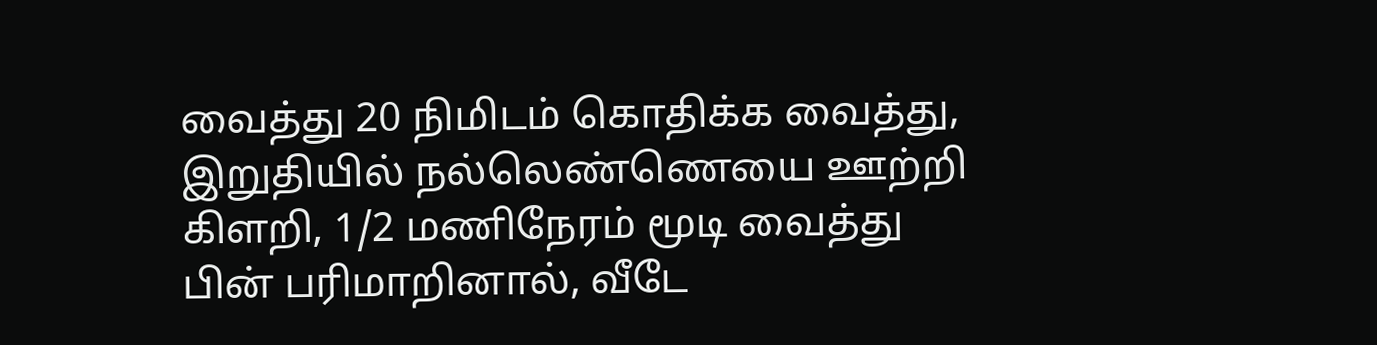வைத்து 20 நிமிடம் கொதிக்க வைத்து, இறுதியில் நல்லெண்ணெயை ஊற்றி கிளறி, 1/2 மணிநேரம் மூடி வைத்து பின் பரிமாறினால், வீடே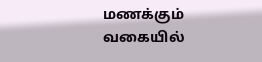மணக்கும் வகையில்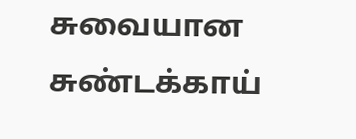சுவையான சுண்டக்காய்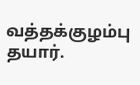வத்தக்குழம்பு தயார்.